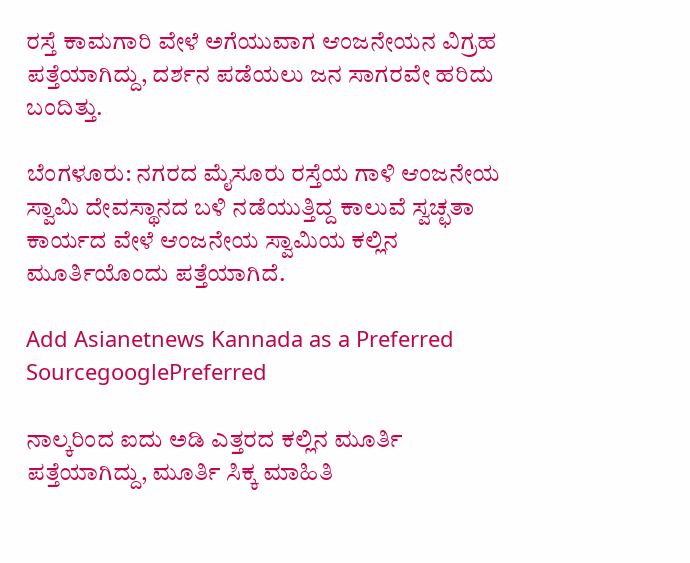ರಸ್ತೆ ಕಾಮಗಾರಿ ವೇಳೆ ಅಗೆಯುವಾಗ ಆಂಜನೇಯನ ವಿಗ್ರಹ ಪತ್ತೆಯಾಗಿದ್ದು, ದರ್ಶನ ಪಡೆಯಲು ಜನ ಸಾಗರವೇ ಹರಿದು ಬಂದಿತ್ತು.

ಬೆಂಗಳೂರು: ನಗರದ ಮೈಸೂರು ರಸ್ತೆಯ ಗಾಳಿ ಆಂಜನೇಯ ಸ್ವಾಮಿ ದೇವಸ್ಥಾನದ ಬಳಿ ನಡೆಯುತ್ತಿದ್ದ ಕಾಲುವೆ ಸ್ವಚ್ಛತಾ ಕಾರ್ಯದ ವೇಳೆ ಆಂಜನೇಯ ಸ್ವಾಮಿಯ ಕಲ್ಲಿನ ಮೂರ್ತಿಯೊಂದು ಪತ್ತೆಯಾಗಿದೆ.

Add Asianetnews Kannada as a Preferred SourcegooglePreferred

ನಾಲ್ಕರಿಂದ ಐದು ಅಡಿ ಎತ್ತರದ ಕಲ್ಲಿನ ಮೂರ್ತಿ ಪತ್ತೆಯಾಗಿದ್ದು, ಮೂರ್ತಿ ಸಿಕ್ಕ ಮಾಹಿತಿ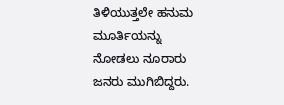ತಿಳಿಯುತ್ತಲೇ ಹನುಮ ಮೂರ್ತಿಯನ್ನು ನೋಡಲು ನೂರಾರು ಜನರು ಮುಗಿಬಿದ್ದರು.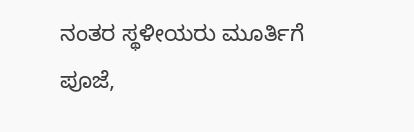ನಂತರ ಸ್ಥಳೀಯರು ಮೂರ್ತಿಗೆ ಪೂಜೆ,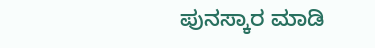ಪುನಸ್ಕಾರ ಮಾಡಿ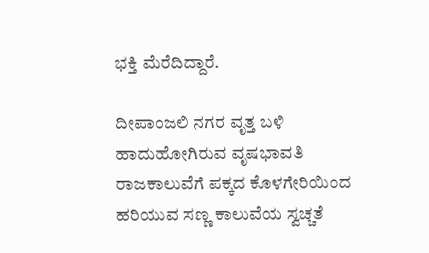ಭಕ್ತಿ ಮೆರೆದಿದ್ದಾರೆ.

ದೀಪಾಂಜಲಿ ನಗರ ವೃತ್ತ ಬಳಿ ಹಾದುಹೋಗಿರುವ ವೃಷಭಾವತಿ ರಾಜಕಾಲುವೆಗೆ ಪಕ್ಕದ ಕೊಳಗೇರಿಯಿಂದ ಹರಿಯುವ ಸಣ್ಣ ಕಾಲುವೆಯ ಸ್ವಚ್ಚತೆ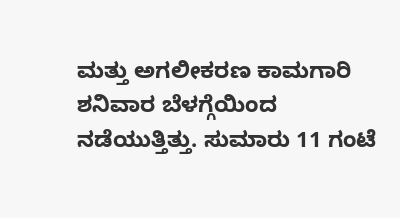ಮತ್ತು ಅಗಲೀಕರಣ ಕಾಮಗಾರಿ ಶನಿವಾರ ಬೆಳಗ್ಗೆಯಿಂದ ನಡೆಯುತ್ತಿತ್ತು. ಸುಮಾರು 11 ಗಂಟೆ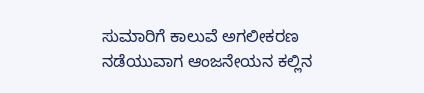ಸುಮಾರಿಗೆ ಕಾಲುವೆ ಅಗಲೀಕರಣ ನಡೆಯುವಾಗ ಆಂಜನೇಯನ ಕಲ್ಲಿನ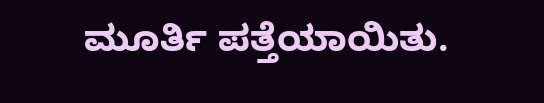ಮೂರ್ತಿ ಪತ್ತೆಯಾಯಿತು.